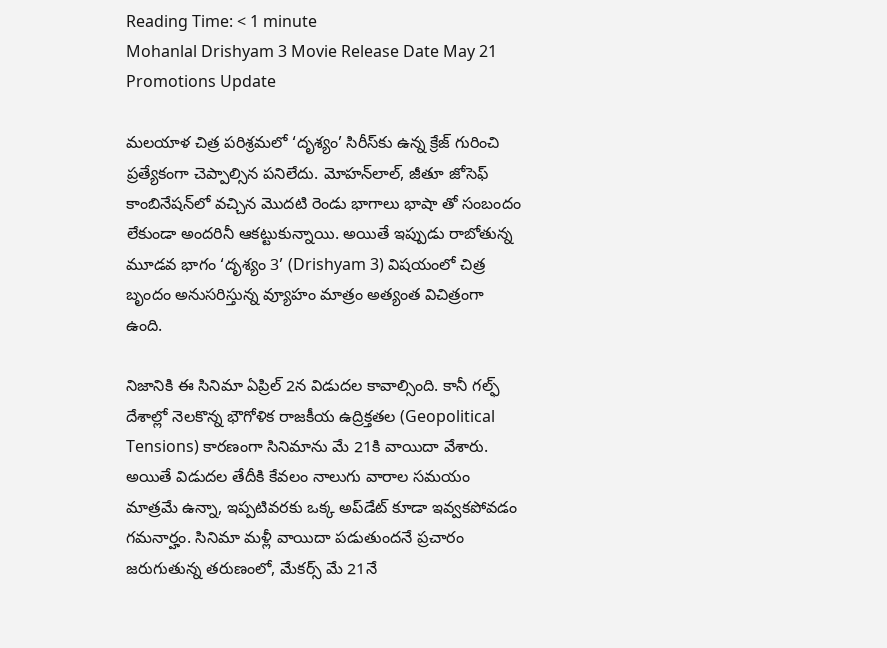Reading Time: < 1 minute
Mohanlal Drishyam 3 Movie Release Date May 21 Promotions Update

మలయాళ చిత్ర పరిశ్రమలో ‘దృశ్యం’ సిరీస్‌కు ఉన్న క్రేజ్ గురించి ప్రత్యేకంగా చెప్పాల్సిన పనిలేదు. మోహన్‌లాల్, జీతూ జోసెఫ్ కాంబినేషన్‌లో వచ్చిన మొదటి రెండు భాగాలు భాషా తో సంబందం లేకుండా అందరినీ ఆకట్టుకున్నాయి. అయితే ఇప్పుడు రాబోతున్న మూడవ భాగం ‘దృశ్యం 3’ (Drishyam 3) విషయంలో చిత్ర బృందం అనుసరిస్తున్న వ్యూహం మాత్రం అత్యంత విచిత్రంగా ఉంది.

నిజానికి ఈ సినిమా ఏప్రిల్ 2న విడుదల కావాల్సింది. కానీ గల్ఫ్ దేశాల్లో నెలకొన్న భౌగోళిక రాజకీయ ఉద్రిక్తతల (Geopolitical Tensions) కారణంగా సినిమాను మే 21కి వాయిదా వేశారు. అయితే విడుదల తేదీకి కేవలం నాలుగు వారాల సమయం మాత్రమే ఉన్నా, ఇప్పటివరకు ఒక్క అప్‌డేట్ కూడా ఇవ్వకపోవడం గమనార్హం. సినిమా మళ్లీ వాయిదా పడుతుందనే ప్రచారం జరుగుతున్న తరుణంలో, మేకర్స్ మే 21నే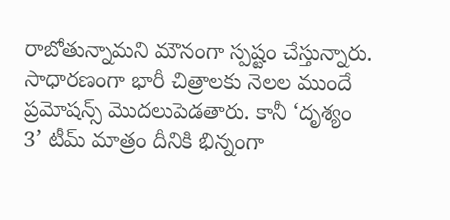రాబోతున్నామని మౌనంగా స్పష్టం చేస్తున్నారు. సాధారణంగా భారీ చిత్రాలకు నెలల ముందే ప్రమోషన్స్ మొదలుపెడతారు. కానీ ‘దృశ్యం 3’ టీమ్ మాత్రం దీనికి భిన్నంగా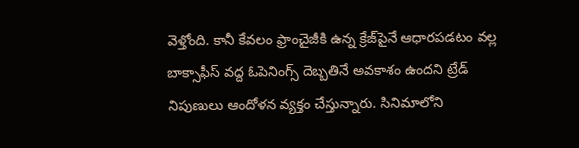వెళ్తోంది. కానీ కేవలం ఫ్రాంచైజీకి ఉన్న క్రేజ్‌పైనే ఆధారపడటం వల్ల బాక్సాఫీస్ వద్ద ఓపెనింగ్స్ దెబ్బతినే అవకాశం ఉందని ట్రేడ్ నిపుణులు ఆందోళన వ్యక్తం చేస్తున్నారు. సినిమాలోని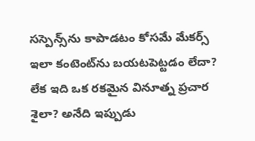సస్పెన్స్‌ను కాపాడటం కోసమే మేకర్స్ ఇలా కంటెంట్‌ను బయటపెట్టడం లేదా? లేక ఇది ఒక రకమైన వినూత్న ప్రచార శైలా? అనేది ఇప్పుడు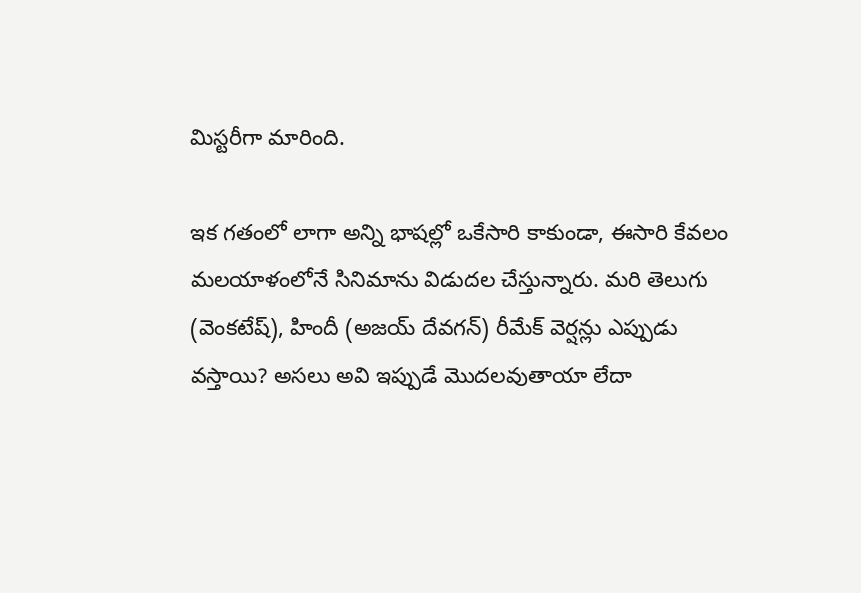మిస్టరీగా మారింది.

ఇక గతంలో లాగా అన్ని భాషల్లో ఒకేసారి కాకుండా, ఈసారి కేవలం మలయాళంలోనే సినిమాను విడుదల చేస్తున్నారు. మరి తెలుగు (వెంకటేష్), హిందీ (అజయ్ దేవగన్) రీమేక్ వెర్షన్లు ఎప్పుడు వస్తాయి? అసలు అవి ఇప్పుడే మొదలవుతాయా లేదా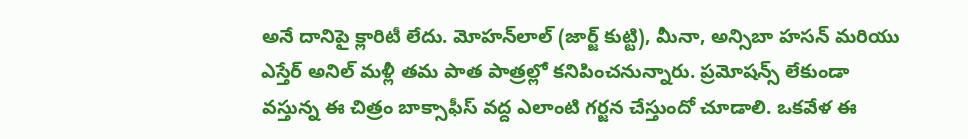అనే దానిపై క్లారిటీ లేదు. మోహన్‌లాల్ (జార్జ్ కుట్టి), మీనా, అన్సిబా హసన్ మరియు ఎస్తేర్ అనిల్ మళ్లీ తమ పాత పాత్రల్లో కనిపించనున్నారు. ప్రమోషన్స్ లేకుండా వస్తున్న ఈ చిత్రం బాక్సాఫీస్ వద్ద ఎలాంటి గర్జన చేస్తుందో చూడాలి. ఒకవేళ ఈ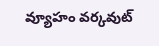వ్యూహం వర్కవుట్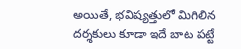అయితే, భవిష్యత్తులో మిగిలిన దర్శకులు కూడా ఇదే బాట పట్టే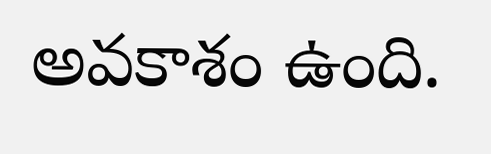అవకాశం ఉంది.